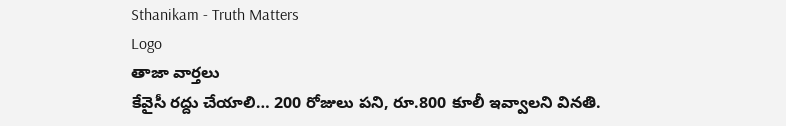Sthanikam - Truth Matters
Logo
తాజా వార్తలు
కేవైసీ రద్దు చేయాలి… 200 రోజులు పని, రూ.800 కూలీ ఇవ్వాలని వినతి.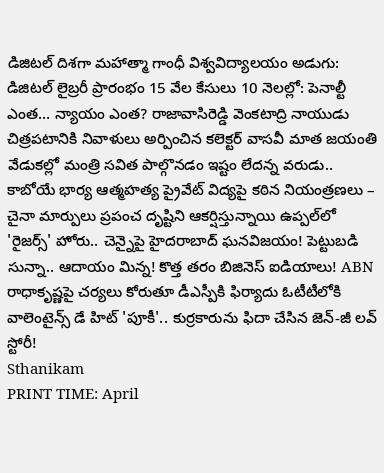డిజిటల్ దిశగా మహాత్మా గాంధీ విశ్వవిద్యాలయం అడుగు: డిజిటల్ లైబ్రరీ ప్రారంభం 15 వేల కేసులు 10 నెలల్లో: పెనాల్టీ ఎంత… న్యాయం ఎంత? రాజావాసిరెడ్డి వెంకటాద్రి నాయుడు చిత్రపటానికి నివాళులు అర్పించిన కలెక్టర్ వాసవీ మాత జయంతి వేడుకల్లో మంత్రి సవిత పాల్గొనడం ఇష్టం లేదన్న వరుడు.. కాబోయే భార్య ఆత్మహత్య ప్రైవేట్ విద్యపై కఠిన నియంత్రణలు – చైనా మార్పులు ప్రపంచ దృష్టిని ఆకర్షిస్తున్నాయి ఉప్పల్‌లో 'రైజర్స్' హోరు.. చెన్నైపై హైదరాబాద్ ఘనవిజయం! పెట్టుబడి సున్నా.. ఆదాయం మిన్న! కొత్త తరం బిజినెస్ ఐడియాలు! ABN రాధాకృష్ణపై చర్యలు కోరుతూ డీఎస్పీకి ఫిర్యాదు ఓటీటీలోకి వాలెంటైన్స్ డే హిట్ 'పూకీ'.. కుర్రకారును ఫిదా చేసిన జెన్-జీ లవ్ స్టోరీ!
Sthanikam
PRINT TIME: April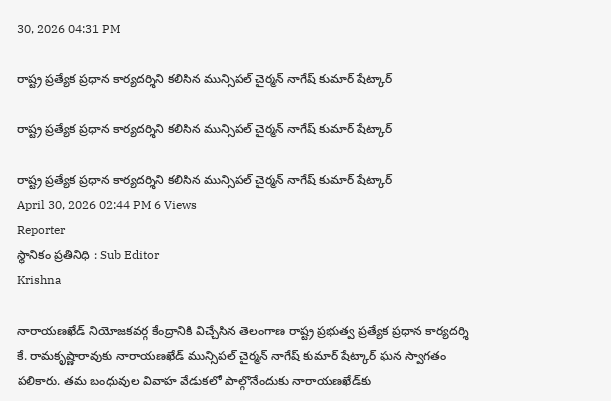30, 2026 04:31 PM

రాష్ట్ర ప్రత్యేక ప్రధాన కార్యదర్శిని కలిసిన మున్సిపల్ చైర్మన్ నాగేష్ కుమార్ షేట్కార్

రాష్ట్ర ప్రత్యేక ప్రధాన కార్యదర్శిని కలిసిన మున్సిపల్ చైర్మన్ నాగేష్ కుమార్ షేట్కార్

రాష్ట్ర ప్రత్యేక ప్రధాన కార్యదర్శిని కలిసిన మున్సిపల్ చైర్మన్ నాగేష్ కుమార్ షేట్కార్
April 30, 2026 02:44 PM 6 Views
Reporter
స్థానికం ప్రతినిధి : Sub Editor
Krishna

నారాయణఖేడ్ నియోజకవర్గ కేంద్రానికి విచ్చేసిన తెలంగాణ రాష్ట్ర ప్రభుత్వ ప్రత్యేక ప్రధాన కార్యదర్శి కే. రామకృష్ణారావుకు నారాయణఖేడ్ మున్సిపల్ చైర్మన్ నాగేష్ కుమార్ షేట్కార్ ఘన స్వాగతం పలికారు. తమ బంధువుల వివాహ వేడుకలో పాల్గొనేందుకు నారాయణఖేడ్‌కు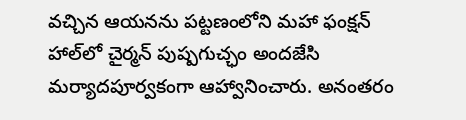వచ్చిన ఆయనను పట్టణంలోని మహా ఫంక్షన్ హాల్‌లో చైర్మన్ పుష్పగుచ్ఛం అందజేసి మర్యాదపూర్వకంగా ఆహ్వానించారు. అనంతరం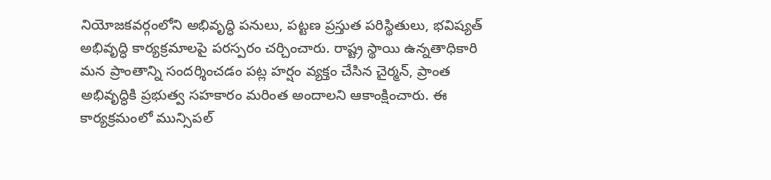నియోజకవర్గంలోని అభివృద్ధి పనులు, పట్టణ ప్రస్తుత పరిస్థితులు, భవిష్యత్ అభివృద్ధి కార్యక్రమాలపై పరస్పరం చర్చించారు. రాష్ట్ర స్థాయి ఉన్నతాధికారి మన ప్రాంతాన్ని సందర్శించడం పట్ల హర్షం వ్యక్తం చేసిన చైర్మన్, ప్రాంత అభివృద్ధికి ప్రభుత్వ సహకారం మరింత అందాలని ఆకాంక్షించారు. ఈ కార్యక్రమంలో మున్సిపల్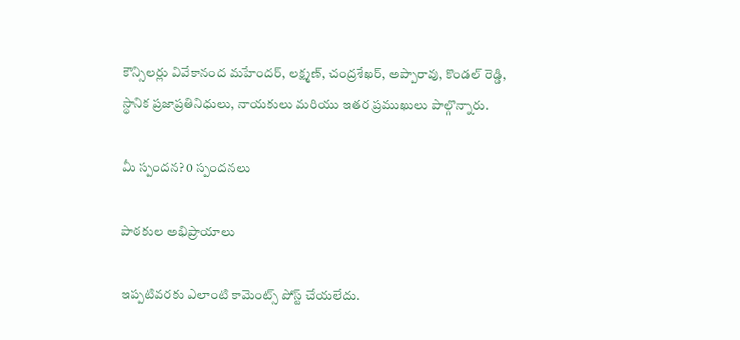కౌన్సిలర్లు వివేకానంద మహేందర్, లక్ష్మణ్, చంద్రశేఖర్, అప్పారావు, కొండల్ రెడ్డి, స్థానిక ప్రజాప్రతినిధులు, నాయకులు మరియు ఇతర ప్రముఖులు పాల్గొన్నారు.

మీ స్పందన? 0 స్పందనలు

పాఠకుల అభిప్రాయాలు

ఇప్పటివరకు ఎలాంటి కామెంట్స్ పోస్ట్ చేయలేదు.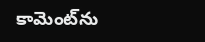కామెంట్‌ను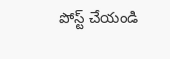పోస్ట్ చేయండి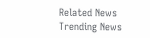Related News
Trending News